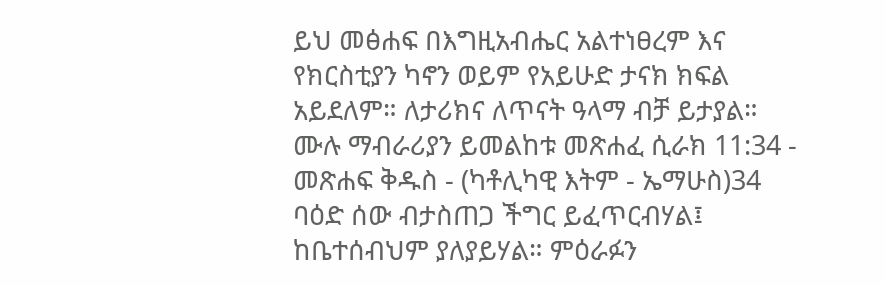ይህ መፅሐፍ በእግዚአብሔር አልተነፀረም እና የክርስቲያን ካኖን ወይም የአይሁድ ታናክ ክፍል አይደለም። ለታሪክና ለጥናት ዓላማ ብቻ ይታያል። ሙሉ ማብራሪያን ይመልከቱ መጽሐፈ ሲራክ 11:34 - መጽሐፍ ቅዱስ - (ካቶሊካዊ እትም - ኤማሁስ)34 ባዕድ ሰው ብታስጠጋ ችግር ይፈጥርብሃል፤ ከቤተሰብህም ያለያይሃል። ምዕራፉን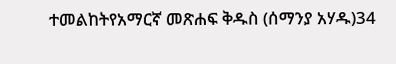ተመልከትየአማርኛ መጽሐፍ ቅዱስ (ሰማንያ አሃዱ)34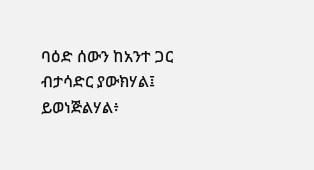ባዕድ ሰውን ከአንተ ጋር ብታሳድር ያውክሃል፤ ይወነጅልሃል፥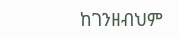ከገንዘብህም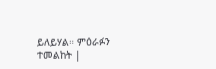ይለይሃል። ምዕራፉን ተመልከት |